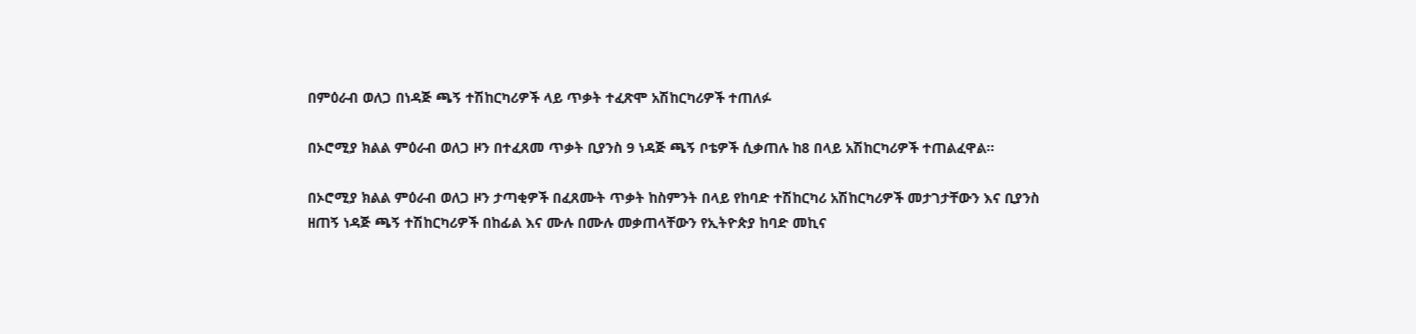በምዕራብ ወለጋ በነዳጅ ጫኝ ተሽከርካሪዎች ላይ ጥቃት ተፈጽሞ አሽከርካሪዎች ተጠለፉ

በኦሮሚያ ክልል ምዕራብ ወለጋ ዞን በተፈጸመ ጥቃት ቢያንስ 9 ነዳጅ ጫኝ ቦቴዎች ሲቃጠሉ ከ8 በላይ አሽከርካሪዎች ተጠልፈዋል።

በኦሮሚያ ክልል ምዕራብ ወለጋ ዞን ታጣቂዎች በፈጸሙት ጥቃት ከስምንት በላይ የከባድ ተሽከርካሪ አሽከርካሪዎች መታገታቸውን እና ቢያንስ ዘጠኝ ነዳጅ ጫኝ ተሽከርካሪዎች በከፊል እና ሙሉ በሙሉ መቃጠላቸውን የኢትዮጵያ ከባድ መኪና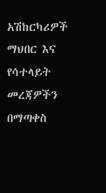አሽከርካሪዎች ማህበር እና የሳተላይት መረጃዎችን በማጣቀስ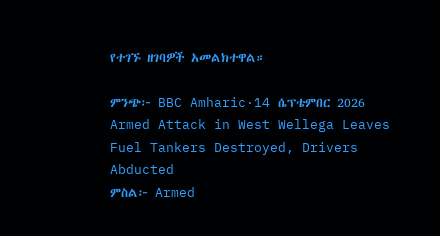የተገኙ ዘገባዎች አመልክተዋል።

ምንጭ፦ BBC Amharic·14 ሴፕቴምበር 2026
Armed Attack in West Wellega Leaves Fuel Tankers Destroyed, Drivers Abducted
ምስል፦ Armed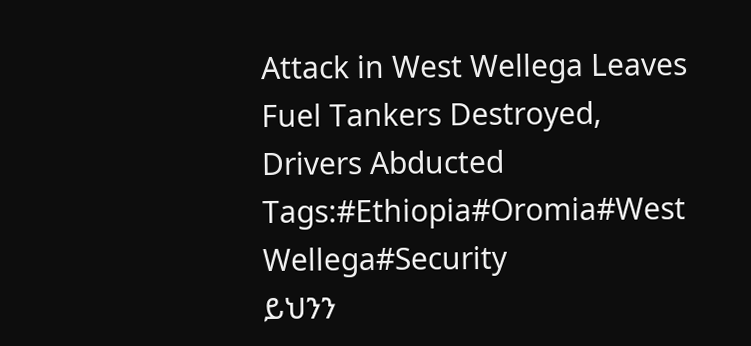Attack in West Wellega Leaves Fuel Tankers Destroyed, Drivers Abducted
Tags:#Ethiopia#Oromia#West Wellega#Security
ይህንን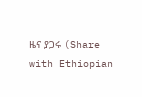ዜና ያጋሩ (Share with Ethiopian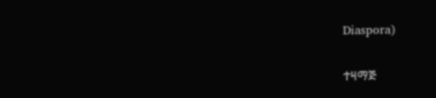Diaspora)

ተዛማጅ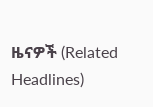ዜናዎች (Related Headlines)